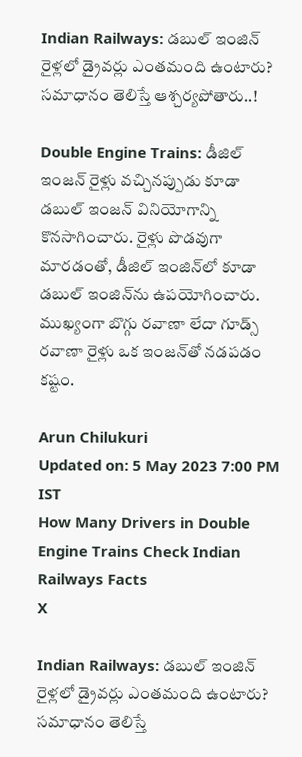Indian Railways: డబుల్ ఇంజిన్ రైళ్లలో డ్రైవర్లు ఎంతమంది ఉంటారు? సమాధానం తెలిస్తే ఆశ్చర్యపోతారు..!

Double Engine Trains: డీజిల్ ఇంజన్ రైళ్లు వచ్చినప్పుడు కూడా డబుల్ ఇంజన్ వినియోగాన్ని కొనసాగించారు. రైళ్లు పొడవుగా మారడంతో, డీజిల్ ఇంజిన్‌లో కూడా డబుల్ ఇంజిన్‌ను ఉపయోగించారు. ముఖ్యంగా బొగ్గు రవాణా లేదా గూడ్స్ రవాణా రైళ్లు ఒక ఇంజన్‌తో నడపడం కష్టం.

Arun Chilukuri
Updated on: 5 May 2023 7:00 PM IST
How Many Drivers in Double Engine Trains Check Indian Railways Facts
X

Indian Railways: డబుల్ ఇంజిన్ రైళ్లలో డ్రైవర్లు ఎంతమంది ఉంటారు? సమాధానం తెలిస్తే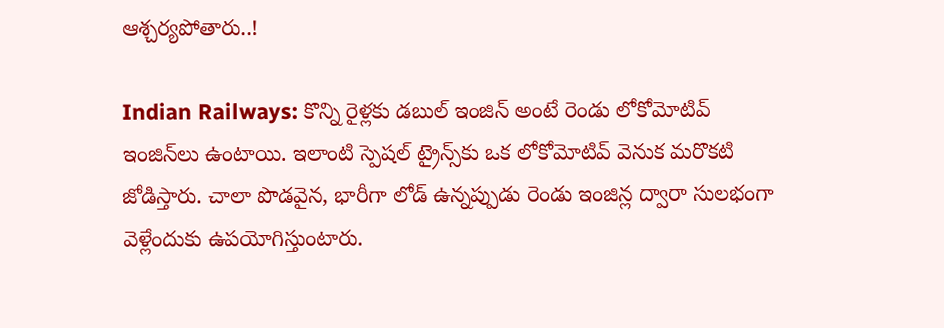ఆశ్చర్యపోతారు..!

Indian Railways: కొన్ని రైళ్లకు డబుల్ ఇంజిన్ అంటే రెండు లోకోమోటివ్ ఇంజిన్‌లు ఉంటాయి. ఇలాంటి స్పెషల్ ట్రైన్స్‌కు ఒక లోకోమోటివ్ వెనుక మరొకటి జోడిస్తారు. చాలా పొడవైన, భారీగా లోడ్ ఉన్నప్పుడు రెండు ఇంజిన్ల ద్వారా సులభంగా వెళ్లేందుకు ఉపయోగిస్తుంటారు.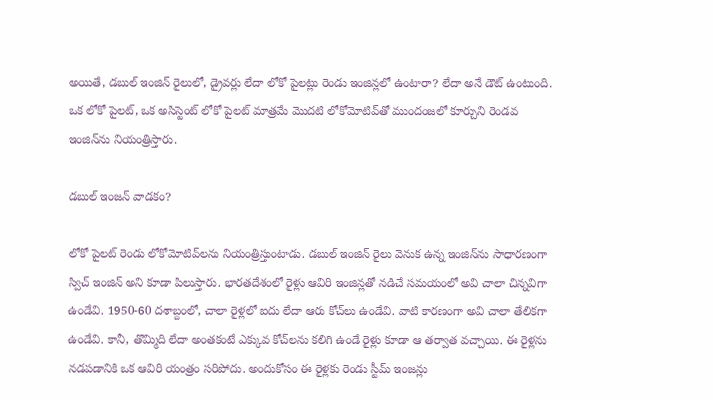అయితే, డబుల్ ఇంజిన్ రైలులో, డ్రైవర్లు లేదా లోకో పైలట్లు రెండు ఇంజిన్లలో ఉంటారా? లేదా అనే డౌట్ ఉంటుంది. ఒక లోకో పైలట్, ఒక అసిస్టెంట్ లోకో పైలట్ మాత్రమే మొదటి లోకోమోటివ్‌తో ముందంజలో కూర్చుని రెండవ ఇంజిన్‌ను నియంత్రిస్తారు.

డబుల్ ఇంజన్ వాడకం?

లోకో పైలట్ రెండు లోకోమోటివ్‌లను నియంత్రిస్తుంటాడు. డబుల్ ఇంజిన్ రైలు వెనుక ఉన్న ఇంజిన్‌ను సాధారణంగా స్విచ్ ఇంజిన్ అని కూడా పిలుస్తారు. భారతదేశంలో రైళ్లు ఆవిరి ఇంజిన్లతో నడిచే సమయంలో అవి చాలా చిన్నవిగా ఉండేవి. 1950-60 దశాబ్దంలో, చాలా రైళ్లలో ఐదు లేదా ఆరు కోచ్‌లు ఉండేవి. వాటి కారణంగా అవి చాలా తేలికగా ఉండేవి. కానీ, తొమ్మిది లేదా అంతకంటే ఎక్కువ కోచ్‌లను కలిగి ఉండే రైళ్లు కూడా ఆ తర్వాత వచ్చాయి. ఈ రైళ్లను నడపడానికి ఒక ఆవిరి యంత్రం సరిపోదు. అందుకోసం ఈ రైళ్లకు రెండు స్టీమ్ ఇంజన్లు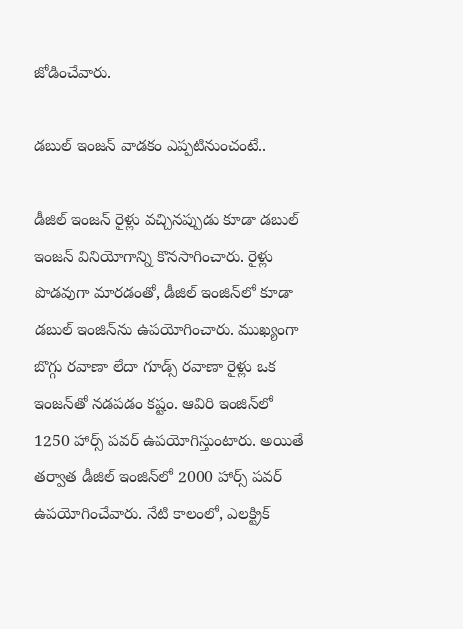జోడించేవారు.

డబుల్ ఇంజన్ వాడకం ఎప్పటినుంచంటే..

డీజిల్ ఇంజన్ రైళ్లు వచ్చినప్పుడు కూడా డబుల్ ఇంజన్ వినియోగాన్ని కొనసాగించారు. రైళ్లు పొడవుగా మారడంతో, డీజిల్ ఇంజిన్‌లో కూడా డబుల్ ఇంజిన్‌ను ఉపయోగించారు. ముఖ్యంగా బొగ్గు రవాణా లేదా గూడ్స్ రవాణా రైళ్లు ఒక ఇంజన్‌తో నడపడం కష్టం. ఆవిరి ఇంజిన్‌లో 1250 హార్స్ పవర్ ఉపయోగిస్తుంటారు. అయితే తర్వాత డీజిల్ ఇంజిన్‌లో 2000 హార్స్ పవర్ ఉపయోగించేవారు. నేటి కాలంలో, ఎలక్ట్రిక్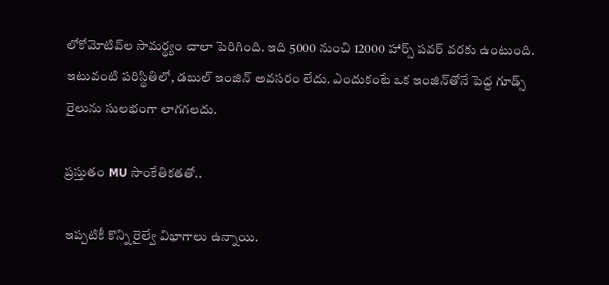లోకోమోటివ్‌ల సామర్థ్యం చాలా పెరిగింది. ఇది 5000 నుంచి 12000 హార్స్ పవర్ వరకు ఉంటుంది. ఇటువంటి పరిస్థితిలో, డబుల్ ఇంజిన్‌ అవసరం లేదు. ఎందుకంటే ఒక ఇంజిన్‌తోనే పెద్ద గూడ్స్ రైలును సులభంగా లాగగలదు.

ప్రస్తుతం MU సాంకేతికతతో..

ఇప్పటికీ కొన్ని రైల్వే విభాగాలు ఉన్నాయి.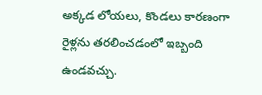అక్కడ లోయలు, కొండలు కారణంగా రైళ్లను తరలించడంలో ఇబ్బంది ఉండవచ్చు.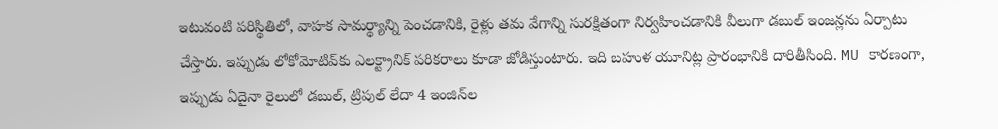ఇటువంటి పరిస్థితిలో, వాహక సామర్థ్యాన్ని పెంచడానికి, రైళ్లు తమ వేగాన్ని సురక్షితంగా నిర్వహించడానికి వీలుగా డబుల్ ఇంజన్లను ఏర్పాటు చేస్తారు. ఇప్పుడు లోకోమోటివ్‌కు ఎలక్ట్రానిక్ పరికరాలు కూడా జోడిస్తుంటారు. ఇది బహుళ యూనిట్ల ప్రారంభానికి దారితీసింది. MU కారణంగా, ఇప్పుడు ఏదైనా రైలులో డబుల్, ట్రిపుల్ లేదా 4 ఇంజిన్‌ల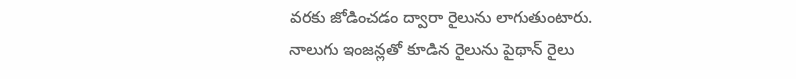వరకు జోడించడం ద్వారా రైలును లాగుతుంటారు. నాలుగు ఇంజన్లతో కూడిన రైలును పైథాన్ రైలు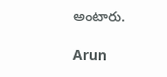అంటారు.

Arun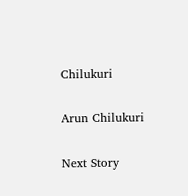Chilukuri

Arun Chilukuri

Next Story